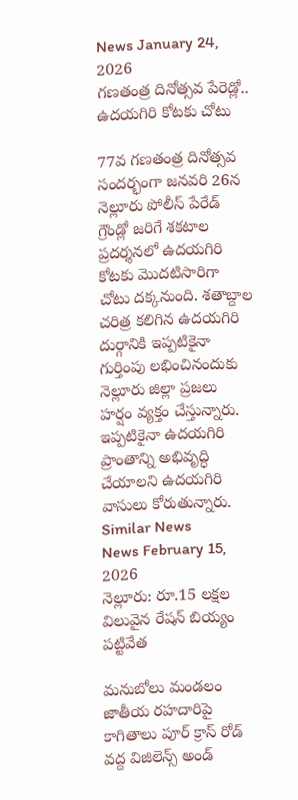News January 24, 2026
గణతంత్ర దినోత్సవ పేరెడ్లో.. ఉదయగిరి కోటకు చోటు

77వ గణతంత్ర దినోత్సవ సందర్భంగా జనవరి 26న నెల్లూరు పోలీస్ పేరేడ్ గ్రౌండ్లో జరిగే శకటాల ప్రదర్శనలో ఉదయగిరి కోటకు మొదటిసారిగా చోటు దక్కనుంది. శతాబ్దాల చరిత్ర కలిగిన ఉదయగిరి దుర్గానికి ఇప్పటికైనా గుర్తింపు లభించినందుకు నెల్లూరు జిల్లా ప్రజలు హర్షం వ్యక్తం చేస్తున్నారు. ఇప్పటికైనా ఉదయగిరి ప్రాంతాన్ని అభివృద్ధి చేయాలని ఉదయగిరి వాసులు కోరుతున్నారు.
Similar News
News February 15, 2026
నెల్లూరు: రూ.15 లక్షల విలువైన రేషన్ బియ్యం పట్టివేత

మనుబోలు మండలం జాతీయ రహదారిపై కాగితాలు పూర్ క్రాస్ రోడ్ వద్ద విజిలెన్స్ అండ్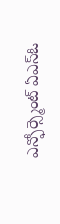ఎన్ఫోర్స్మెంట్ ఏఎస్ఓ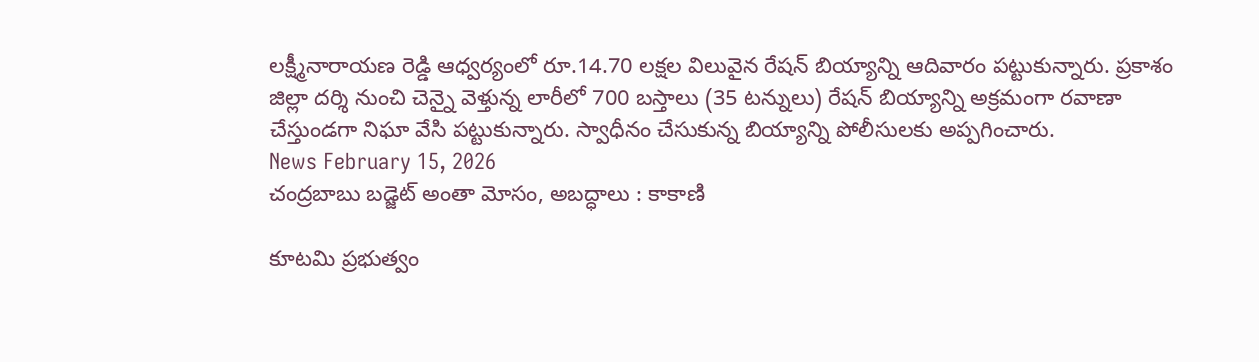లక్ష్మీనారాయణ రెడ్డి ఆధ్వర్యంలో రూ.14.70 లక్షల విలువైన రేషన్ బియ్యాన్ని ఆదివారం పట్టుకున్నారు. ప్రకాశం జిల్లా దర్శి నుంచి చెన్నై వెళ్తున్న లారీలో 700 బస్తాలు (35 టన్నులు) రేషన్ బియ్యాన్ని అక్రమంగా రవాణా చేస్తుండగా నిఘా వేసి పట్టుకున్నారు. స్వాధీనం చేసుకున్న బియ్యాన్ని పోలీసులకు అప్పగించారు.
News February 15, 2026
చంద్రబాబు బడ్జెట్ అంతా మోసం, అబద్ధాలు : కాకాణి

కూటమి ప్రభుత్వం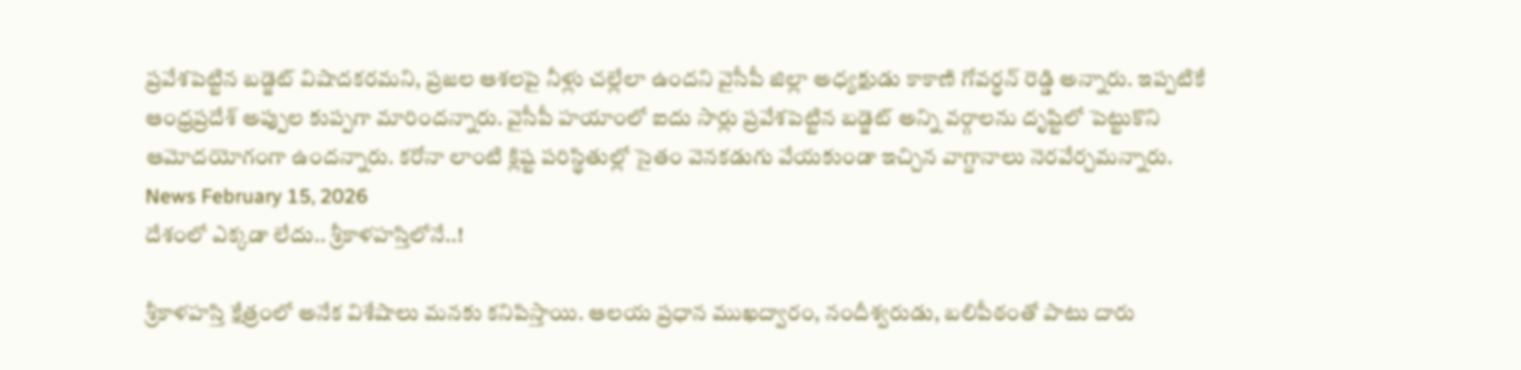ప్రవేశపెట్టిన బడ్జెట్ విషాదకరమని, ప్రజల ఆశలపై నీళ్లు చల్లేలా ఉందని వైసీపీ జిల్లా అధ్యక్షుడు కాకాణి గోవర్ధన్ రెడ్డి అన్నారు. ఇప్పటికే ఆంధ్రప్రదేశ్ అప్పుల కుప్పగా మారిందన్నారు. వైసీపీ హయాంలో ఐదు సార్లు ప్రవేశపెట్టిన బడ్జెట్ అన్ని వర్గాలను దృష్టిలో పెట్టుకొని ఆమోదయోగంగా ఉందన్నారు. కరోనా లాంటి క్లిష్ట పరిస్థితుల్లో సైతం వెనకడుగు వేయకుండా ఇచ్చిన వాగ్దానాలు నెరవేర్చమన్నారు.
News February 15, 2026
దేశంలో ఎక్కడా లేదు.. శ్రీకాళహస్తిలోనే..!

శ్రీకాళహస్తి క్షేత్రంలో అనేక విశేషాలు మనకు కనిపిస్తాయి. ఆలయ ప్రధాన ముఖద్వారం, నందీశ్వరుడు, బలిపీఠంతో పాటు దారు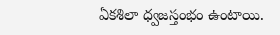ఏకశిలా ధ్వజస్తంభం ఉంటాయి.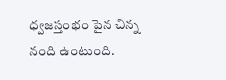ధ్వజస్తంభం పైన చిన్న నంది ఉంటుంది.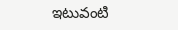ఇటువంటి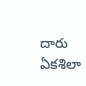దారు ఏకశిలా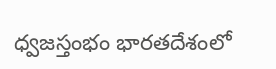ధ్వజస్తంభం భారతదేశంలో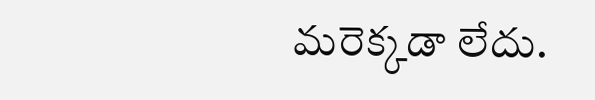మరెక్కడా లేదు.